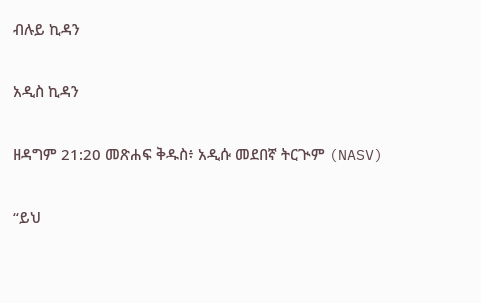ብሉይ ኪዳን

አዲስ ኪዳን

ዘዳግም 21:20 መጽሐፍ ቅዱስ፥ አዲሱ መደበኛ ትርጒም (NASV)

“ይህ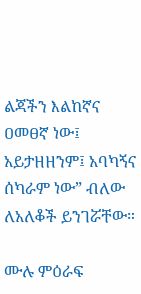ልጃችን እልከኛና ዐመፀኛ ነው፤ አይታዘዘንም፤ አባካኝና ሰካራም ነው” ብለው ለአለቆች ይንገሯቸው።

ሙሉ ምዕራፍ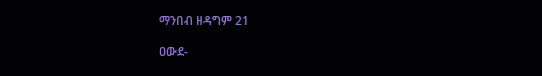ማንበብ ዘዳግም 21

ዐውደ-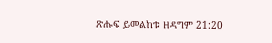ጽሑፍ ይመልከቱ ዘዳግም 21:20